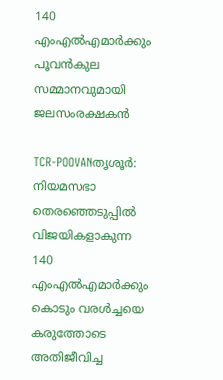140 എംഎല്‍എമാര്‍ക്കും പൂവന്‍കുല സമ്മാനവുമായി ജലസംരക്ഷകന്‍

TCR-POOVANതൃശൂര്‍: നിയമസഭാ തെരഞ്ഞെടുപ്പില്‍ വിജയികളാകുന്ന 140 എംഎല്‍എമാര്‍ക്കും കൊടും വരള്‍ച്ചയെ കരുത്തോടെ അതിജീവിച്ച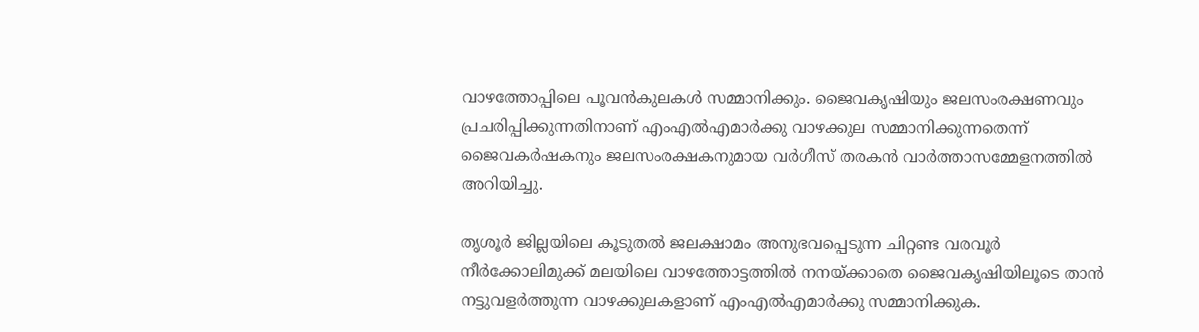വാഴത്തോപ്പിലെ പൂവന്‍കുലകള്‍ സമ്മാനിക്കും. ജൈവകൃഷിയും ജലസംരക്ഷണവും പ്രചരിപ്പിക്കുന്നതിനാണ് എംഎല്‍എമാര്‍ക്കു വാഴക്കുല സമ്മാനിക്കുന്നതെന്ന് ജൈവകര്‍ഷകനും ജലസംരക്ഷകനുമായ വര്‍ഗീസ് തരകന്‍ വാര്‍ത്താസമ്മേളനത്തില്‍ അറിയിച്ചു.

തൃശൂര്‍ ജില്ലയിലെ കൂടുതല്‍ ജലക്ഷാമം അനുഭവപ്പെടുന്ന ചിറ്റണ്ട വരവൂര്‍ നീര്‍ക്കോലിമുക്ക് മലയിലെ വാഴത്തോട്ടത്തില്‍ നനയ്ക്കാതെ ജൈവകൃഷിയിലൂടെ താന്‍ നട്ടുവളര്‍ത്തുന്ന വാഴക്കുലകളാണ് എംഎല്‍എമാര്‍ക്കു സമ്മാനിക്കുക.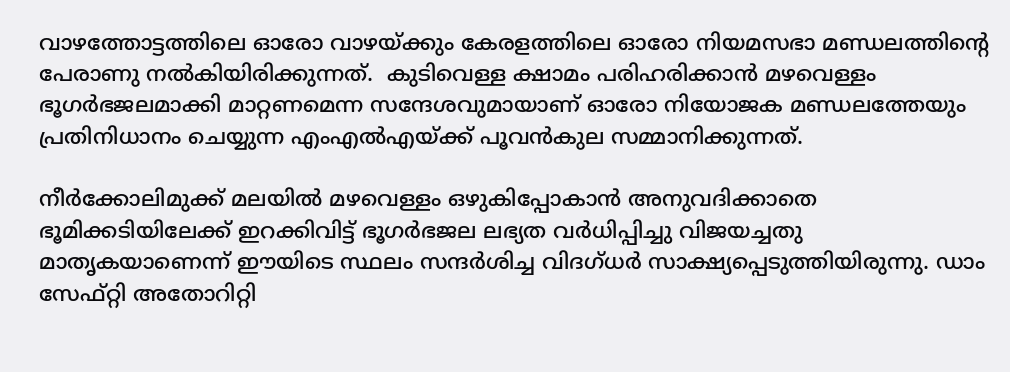വാഴത്തോട്ടത്തിലെ ഓരോ വാഴയ്ക്കും കേരളത്തിലെ ഓരോ നിയമസഭാ മണ്ഡലത്തിന്റെ പേരാണു നല്‍കിയിരിക്കുന്നത്.  കുടിവെള്ള ക്ഷാമം പരിഹരിക്കാന്‍ മഴവെള്ളം ഭൂഗര്‍ഭജലമാക്കി മാറ്റണമെന്ന സന്ദേശവുമായാണ് ഓരോ നിയോജക മണ്ഡലത്തേയും പ്രതിനിധാനം ചെയ്യുന്ന എംഎല്‍എയ്ക്ക് പൂവന്‍കുല സമ്മാനിക്കുന്നത്.

നീര്‍ക്കോലിമുക്ക് മലയില്‍ മഴവെള്ളം ഒഴുകിപ്പോകാന്‍ അനുവദിക്കാതെ ഭൂമിക്കടിയിലേക്ക് ഇറക്കിവിട്ട് ഭൂഗര്‍ഭജല ലഭ്യത വര്‍ധിപ്പിച്ചു വിജയച്ചതു മാതൃകയാണെന്ന് ഈയിടെ സ്ഥലം സന്ദര്‍ശിച്ച വിദഗ്ധര്‍ സാക്ഷ്യപ്പെടുത്തിയിരുന്നു. ഡാം സേഫ്റ്റി അതോറിറ്റി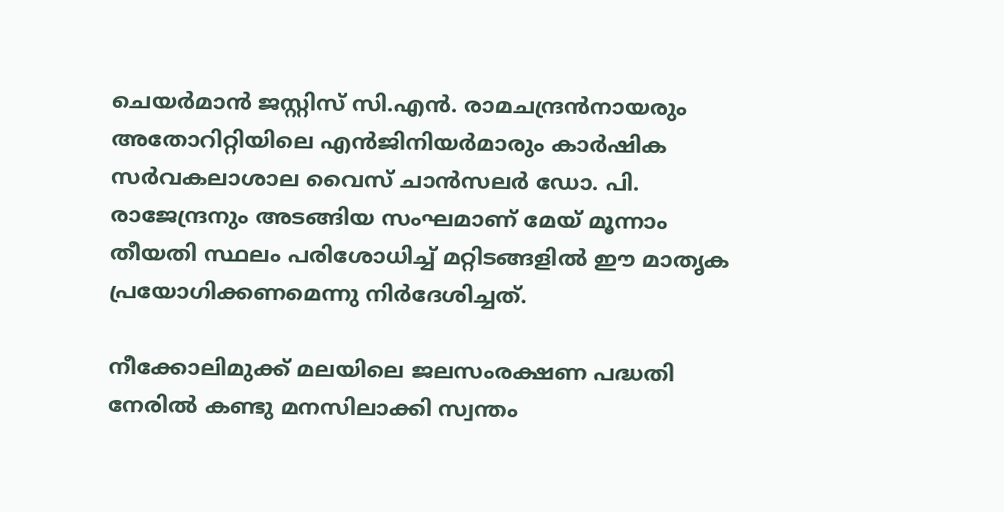ചെയര്‍മാന്‍ ജസ്റ്റിസ് സി.എന്‍. രാമചന്ദ്രന്‍നായരും അതോറിറ്റിയിലെ എന്‍ജിനിയര്‍മാരും കാര്‍ഷിക സര്‍വകലാശാല വൈസ് ചാന്‍സലര്‍ ഡോ. പി. രാജേന്ദ്രനും അടങ്ങിയ സംഘമാണ് മേയ് മൂന്നാം തീയതി സ്ഥലം പരിശോധിച്ച് മറ്റിടങ്ങളില്‍ ഈ മാതൃക പ്രയോഗിക്കണമെന്നു നിര്‍ദേശിച്ചത്.

നീക്കോലിമുക്ക് മലയിലെ ജലസംരക്ഷണ പദ്ധതി നേരില്‍ കണ്ടു മനസിലാക്കി സ്വന്തം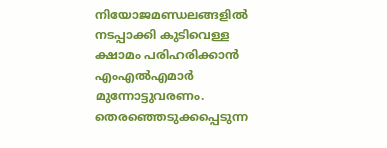നിയോജമണ്ഡലങ്ങളില്‍ നടപ്പാക്കി കുടിവെള്ള ക്ഷാമം പരിഹരിക്കാന്‍ എംഎല്‍എമാര്‍ മുന്നോട്ടുവരണം. തെരഞ്ഞെടുക്കപ്പെടുന്ന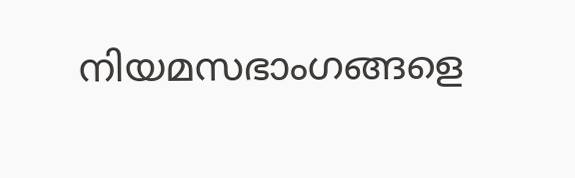നിയമസഭാംഗങ്ങളെ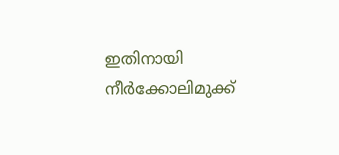ഇതിനായി നീര്‍ക്കോലിമുക്ക്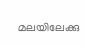മലയിലേക്കു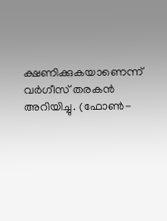ക്ഷണിക്കുകയാണെന്ന് വര്‍ഗീസ് തരകന്‍ അറിയിച്ചു. (ഫോണ്‍-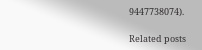9447738074).

Related posts